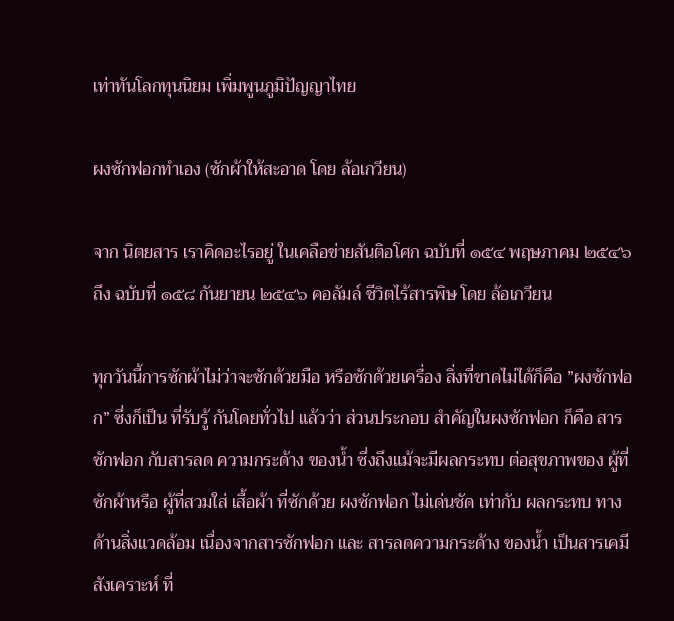เท่าทันโลกทุนนิยม เพิ่มพูนภูมิปัญญาไทย

ผงซักฟอกทำเอง (ซักผ้าให้สะอาด โดย ล้อเกวียน)

จาก นิตยสาร เราคิดอะไรอยู่ ในเคลือข่ายสันติอโศก ฉบับที่ ๑๕๔ พฤษภาคม ๒๕๔๖ ถึง ฉบับที่ ๑๕๘ กันยายน ๒๕๔๖ คอลัมล์ ชีวิตไร้สารพิษ โดย ล้อเกวียน

ทุกวันนี้การซักผ้าไม่ว่าจะซักด้วยมือ หรือซักด้วยเครื่อง สิ่งที่ขาดไม่ได้ก็คือ ”ผงซักฟอก” ซึ่งก็เป็น ที่รับรู้ กันโดยทั่วไป แล้วว่า ส่วนประกอบ สำคัญในผงซักฟอก ก็คือ สารซักฟอก กับสารลด ความกระด้าง ของน้ำ ซึ่งถึงแม้จะมีผลกระทบ ต่อสุขภาพของ ผู้ที่ซักผ้าหรือ ผู้ที่สวมใส่ เสื้อผ้า ที่ซักด้วย ผงซักฟอก ไม่เด่นชัด เท่ากับ ผลกระทบ ทางด้านสิ่งแวดล้อม เนื่องจากสารซักฟอก และ สารลดความกระด้าง ของน้ำ เป็นสารเคมี สังเคราะห์ ที่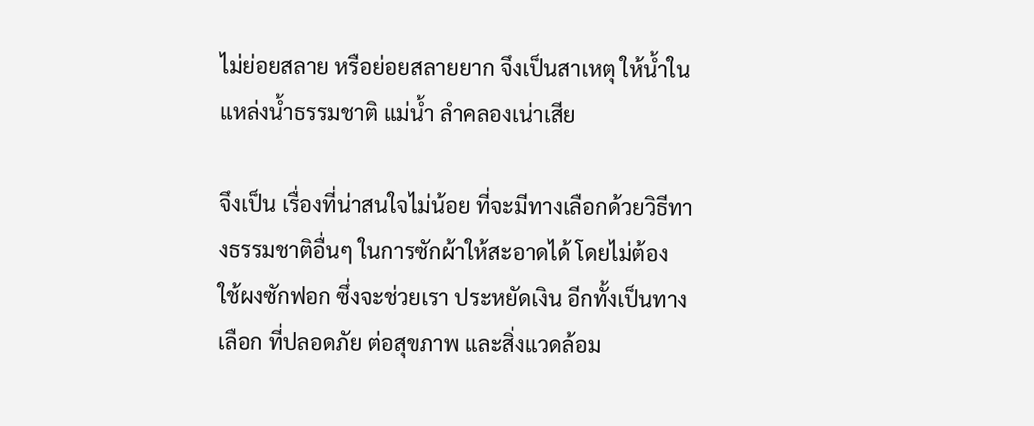ไม่ย่อยสลาย หรือย่อยสลายยาก จึงเป็นสาเหตุ ให้น้ำใน แหล่งน้ำธรรมชาติ แม่น้ำ ลำคลองเน่าเสีย

จึงเป็น เรื่องที่น่าสนใจไม่น้อย ที่จะมีทางเลือกด้วยวิธีทางธรรมชาติอื่นๆ ในการซักผ้าให้สะอาดได้ โดยไม่ต้อง ใช้ผงซักฟอก ซึ่งจะช่วยเรา ประหยัดเงิน อีกทั้งเป็นทางเลือก ที่ปลอดภัย ต่อสุขภาพ และสิ่งแวดล้อม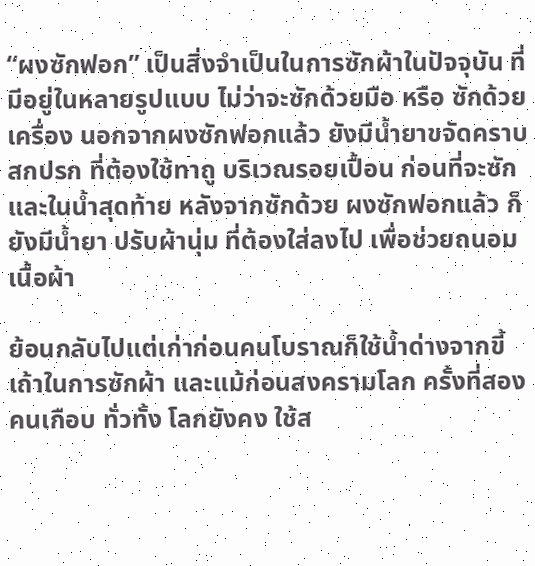“ผงซักฟอก” เป็นสิ่งจำเป็นในการซักผ้าในปัจจุบัน ที่มีอยู่ในหลายรูปแบบ ไม่ว่าจะซักด้วยมือ หรือ ซักด้วยเครื่อง นอกจากผงซักฟอกแล้ว ยังมีน้ำยาขจัดคราบสกปรก ที่ต้องใช้ทาถู บริเวณรอยเปื้อน ก่อนที่จะซัก และในน้ำสุดท้าย หลังจากซักด้วย ผงซักฟอกแล้ว ก็ยังมีน้ำยา ปรับผ้านุ่ม ที่ต้องใส่ลงไป เพื่อช่วยถนอมเนื้อผ้า

ย้อนกลับไปแต่เก่าก่อนคนโบราณก็ใช้น้ำด่างจากขี้เถ้าในการซักผ้า และแม้ก่อนสงครามโลก ครั้งที่สอง คนเกือบ ทั่วทั้ง โลกยังคง ใช้ส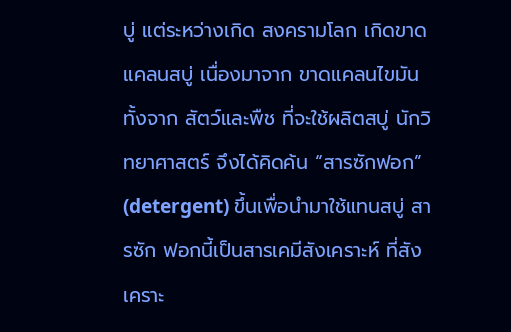บู่ แต่ระหว่างเกิด สงครามโลก เกิดขาดแคลนสบู่ เนื่องมาจาก ขาดแคลนไขมัน ทั้งจาก สัตว์และพืช ที่จะใช้ผลิตสบู่ นักวิทยาศาสตร์ จึงได้คิดค้น “สารซักฟอก” (detergent) ขึ้นเพื่อนำมาใช้แทนสบู่ สารซัก ฟอกนี้เป็นสารเคมีสังเคราะห์ ที่สังเคราะ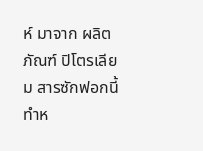ห์ มาจาก ผลิตภัณฑ์ ปิโตรเลียม สารซักฟอกนี้ ทำห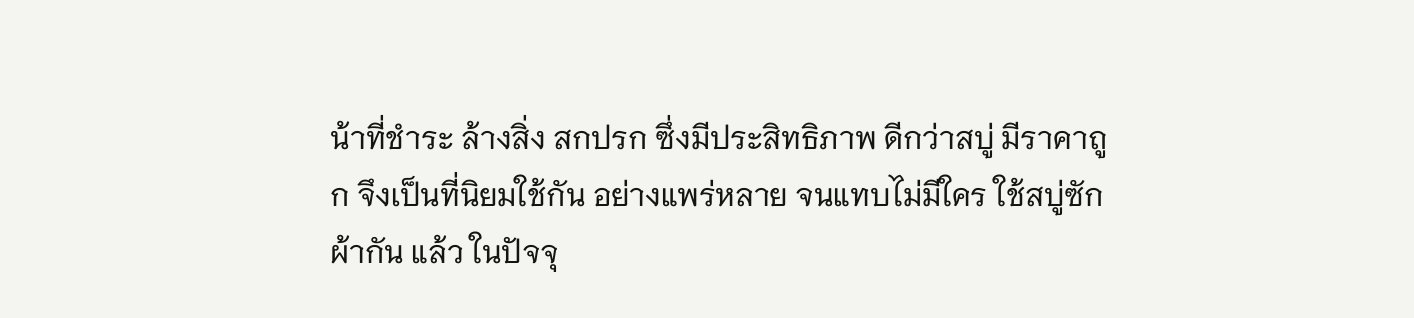น้าที่ชำระ ล้างสิ่ง สกปรก ซึ่งมีประสิทธิภาพ ดีกว่าสบู่ มีราคาถูก จึงเป็นที่นิยมใช้กัน อย่างแพร่หลาย จนแทบไม่มีใคร ใช้สบู่ซักผ้ากัน แล้ว ในปัจจุ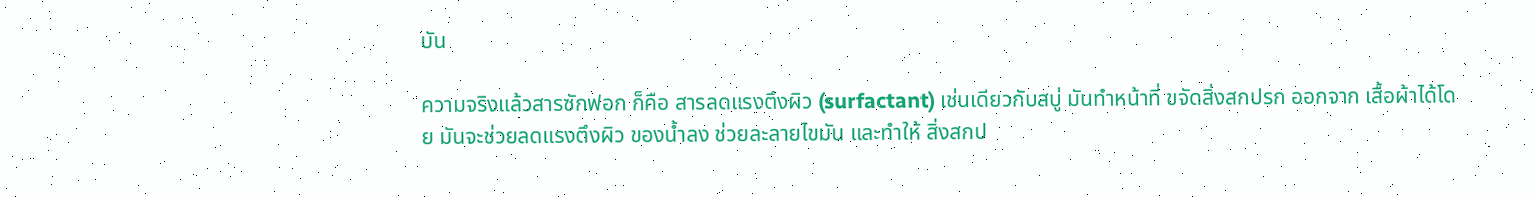บัน

ความจริงแล้วสารซักฟอก ก็คือ สารลดแรงตึงผิว (surfactant) เช่นเดียวกับสบู่ มันทำหน้าที่ ขจัดสิ่งสกปรก ออกจาก เสื้อผ้าได้โดย มันจะช่วยลดแรงตึงผิว ของน้ำลง ช่วยละลายไขมัน และทำให้ สิ่งสกป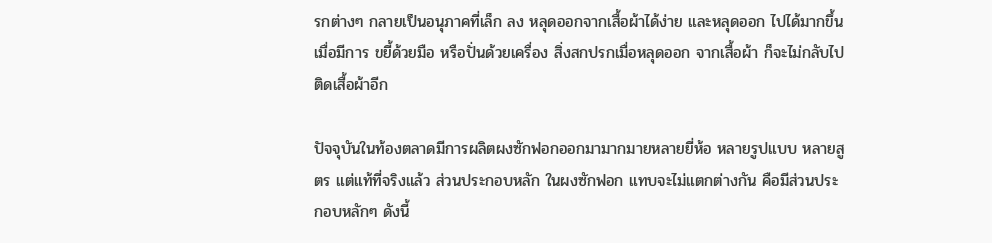รกต่างๆ กลายเป็นอนุภาคที่เล็ก ลง หลุดออกจากเสื้อผ้าได้ง่าย และหลุดออก ไปได้มากขึ้น เมื่อมีการ ขยี้ด้วยมือ หรือปั่นด้วยเครื่อง สิ่งสกปรกเมื่อหลุดออก จากเสื้อผ้า ก็จะไม่กลับไป ติดเสื้อผ้าอีก

ปัจจุบันในท้องตลาดมีการผลิตผงซักฟอกออกมามากมายหลายยี่ห้อ หลายรูปแบบ หลายสูตร แต่แท้ที่จริงแล้ว ส่วนประกอบหลัก ในผงซักฟอก แทบจะไม่แตกต่างกัน คือมีส่วนประกอบหลักๆ ดังนี้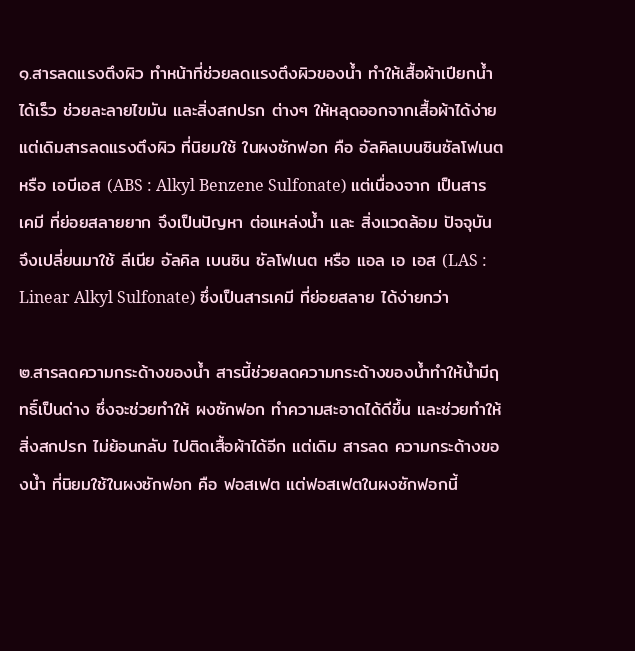๑.สารลดแรงตึงผิว ทำหน้าที่ช่วยลดแรงตึงผิวของน้ำ ทำให้เสื้อผ้าเปียกน้ำได้เร็ว ช่วยละลายไขมัน และสิ่งสกปรก ต่างๆ ให้หลุดออกจากเสื้อผ้าได้ง่าย แต่เดิมสารลดแรงตึงผิว ที่นิยมใช้ ในผงซักฟอก คือ อัลคิลเบนซินซัลโฟเนต หรือ เอบีเอส (ABS : Alkyl Benzene Sulfonate) แต่เนื่องจาก เป็นสารเคมี ที่ย่อยสลายยาก จึงเป็นปัญหา ต่อแหล่งน้ำ และ สิ่งแวดล้อม ปัจจุบัน จึงเปลี่ยนมาใช้ ลีเนีย อัลคิล เบนซิน ซัลโฟเนต หรือ แอล เอ เอส (LAS : Linear Alkyl Sulfonate) ซึ่งเป็นสารเคมี ที่ย่อยสลาย ได้ง่ายกว่า

๒.สารลดความกระด้างของน้ำ สารนี้ช่วยลดความกระด้างของน้ำทำให้น้ำมีฤทธิ์เป็นด่าง ซึ่งจะช่วยทำให้ ผงซักฟอก ทำความสะอาดได้ดีขึ้น และช่วยทำให้สิ่งสกปรก ไม่ย้อนกลับ ไปติดเสื้อผ้าได้อีก แต่เดิม สารลด ความกระด้างของน้ำ ที่นิยมใช้ในผงซักฟอก คือ ฟอสเฟต แต่ฟอสเฟตในผงซักฟอกนี้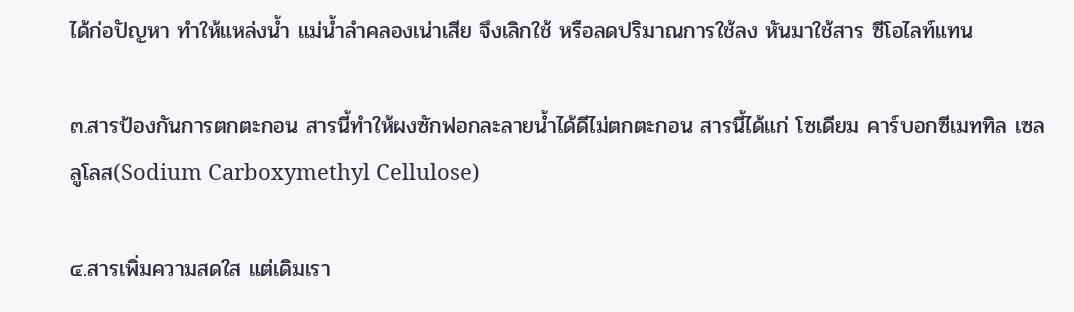ได้ก่อปัญหา ทำให้แหล่งน้ำ แม่น้ำลำคลองเน่าเสีย จึงเลิกใช้ หรือลดปริมาณการใช้ลง หันมาใช้สาร ซีโอไลท์แทน

๓.สารป้องกันการตกตะกอน สารนี้ทำให้ผงซักฟอกละลายน้ำได้ดีไม่ตกตะกอน สารนี้ได้แก่ โซเดียม คาร์บอกซีเมททิล เซลลูโลส(Sodium Carboxymethyl Cellulose)

๔.สารเพิ่มความสดใส แต่เดิมเรา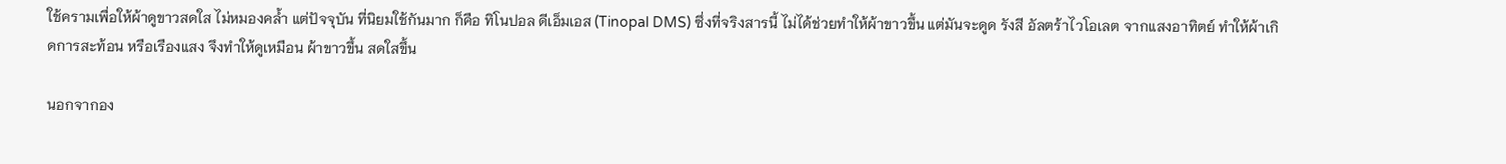ใช้ครามเพื่อให้ผ้าดูขาวสดใส ไม่หมองคล้ำ แต่ปัจจุบัน ที่นิยมใช้กันมาก ก็คือ ทิโนปอล ดีเอ็มเอส (Tinopal DMS) ซึ่งที่จริงสารนี้ ไม่ได้ช่วยทำให้ผ้าขาวขึ้น แต่มันจะดูด รังสี อัลตร้าไวโอเลต จากแสงอาทิตย์ ทำให้ผ้าเกิดการสะท้อน หรือเรืองแสง จึงทำให้ดูเหมือน ผ้าขาวขึ้น สดใสขึ้น

นอกจากอง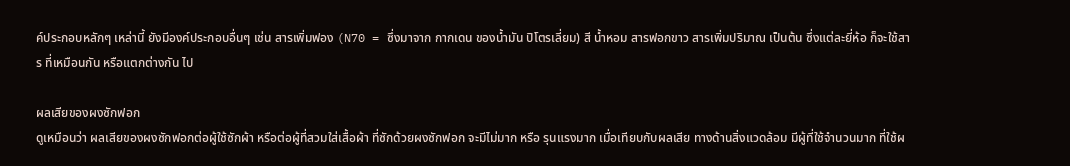ค์ประกอบหลักๆ เหล่านี้ ยังมีองค์ประกอบอื่นๆ เช่น สารเพิ่มฟอง (N70 = ซึ่งมาจาก กากเดน ของน้ำมัน ปิโตรเลี่ยม) สี น้ำหอม สารฟอกขาว สารเพิ่มปริมาณ เป็นต้น ซึ่งแต่ละยี่ห้อ ก็จะใช้สาร ที่เหมือนกัน หรือแตกต่างกัน ไป

ผลเสียของผงซักฟอก
ดูเหมือนว่า ผลเสียของผงซักฟอกต่อผู้ใช้ซักผ้า หรือต่อผู้ที่สวมใส่เสื้อผ้า ที่ซักด้วยผงซักฟอก จะมีไม่มาก หรือ รุนแรงมาก เมื่อเทียบกับผลเสีย ทางด้านสิ่งแวดล้อม มีผู้ที่ใช้จำนวนมาก ที่ใช้ผ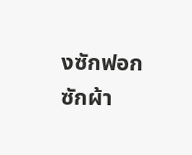งซักฟอก ซักผ้า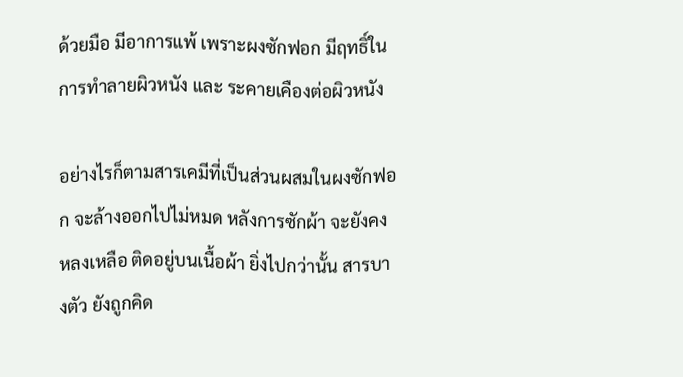ด้วยมือ มีอาการแพ้ เพราะผงซักฟอก มีฤทธิ์ในการทำลายผิวหนัง และ ระคายเคืองต่อผิวหนัง

อย่างไรก็ตามสารเคมีที่เป็นส่วนผสมในผงซักฟอก จะล้างออกไปไม่หมด หลังการซักผ้า จะยังคงหลงเหลือ ติดอยู่บนเนื้อผ้า ยิ่งไปกว่านั้น สารบางตัว ยังถูกคิด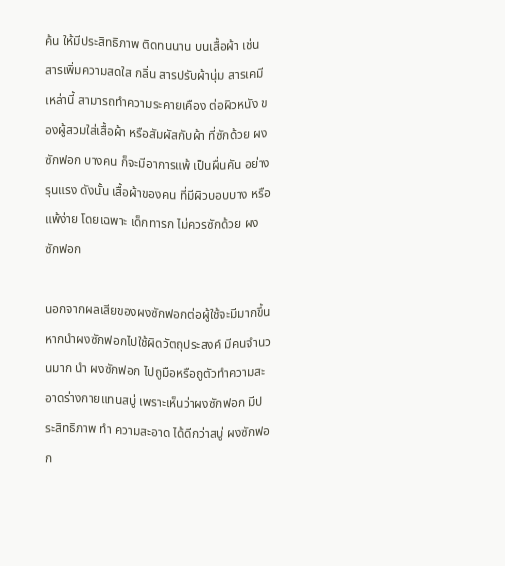ค้น ให้มีประสิทธิภาพ ติดทนนาน บนเสื้อผ้า เช่น สารเพิ่มความสดใส กลิ่น สารปรับผ้านุ่ม สารเคมีเหล่านี้ สามารถทำความระคายเคือง ต่อผิวหนัง ของผู้สวมใส่เสื้อผ้า หรือสัมผัสกับผ้า ที่ซักด้วย ผงซักฟอก บางคน ก็จะมีอาการแพ้ เป็นผื่นคัน อย่างรุนแรง ดังนั้น เสื้อผ้าของคน ที่มีผิวบอบบาง หรือ แพ้ง่าย โดยเฉพาะ เด็กทารก ไม่ควรซักด้วย ผงซักฟอก

นอกจากผลเสียของผงซักฟอกต่อผู้ใช้จะมีมากขึ้น หากนำผงซักฟอกไปใช้ผิดวัตถุประสงค์ มีคนจำนวนมาก นำ ผงซักฟอก ไปถูมือหรือถูตัวทำความสะอาดร่างกายแทนสบู่ เพราะเห็นว่าผงซักฟอก มีประสิทธิภาพ ทำ ความสะอาด ได้ดีกว่าสบู่ ผงซักฟอก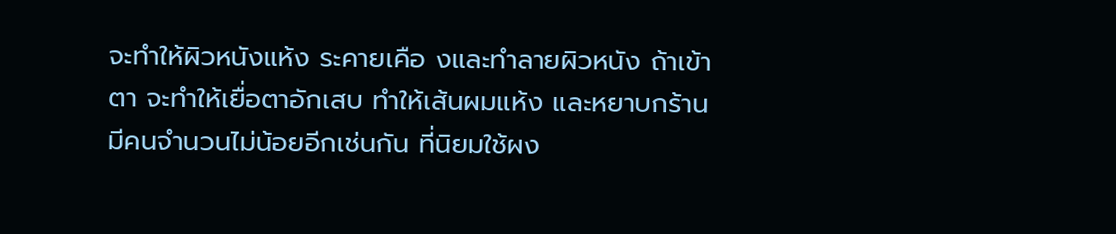จะทำให้ผิวหนังแห้ง ระคายเคือ งและทำลายผิวหนัง ถ้าเข้าตา จะทำให้เยื่อตาอักเสบ ทำให้เส้นผมแห้ง และหยาบกร้าน มีคนจำนวนไม่น้อยอีกเช่นกัน ที่นิยมใช้ผง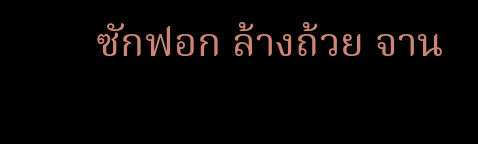ซักฟอก ล้างถ้วย จาน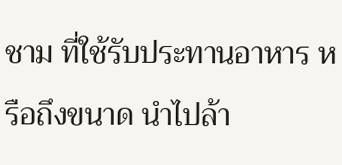ชาม ที่ใช้รับประทานอาหาร หรือถึงขนาด นำไปล้า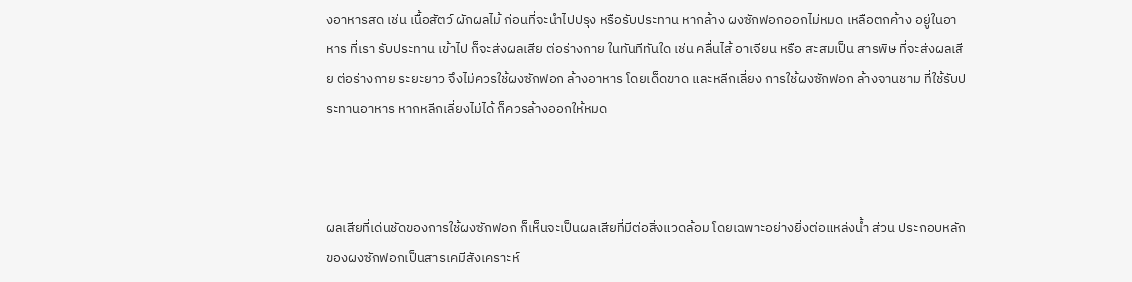งอาหารสด เช่น เนื้อสัตว์ ผักผลไม้ ก่อนที่จะนำไปปรุง หรือรับประทาน หากล้าง ผงซักฟอกออกไม่หมด เหลือตกค้าง อยู่ในอาหาร ที่เรา รับประทาน เข้าไป ก็จะส่งผลเสีย ต่อร่างกาย ในทันทีทันใด เช่น คลื่นไส้ อาเจียน หรือ สะสมเป็น สารพิษ ที่จะส่งผลเสีย ต่อร่างกาย ระยะยาว จึงไม่ควรใช้ผงซักฟอก ล้างอาหาร โดยเด็ดขาด และหลีกเลี่ยง การใช้ผงซักฟอก ล้างจานชาม ที่ใช้รับประทานอาหาร หากหลีกเลี่ยงไม่ได้ ก็ควรล้างออกให้หมด



ผลเสียที่เด่นชัดของการใช้ผงซักฟอก ก็เห็นจะเป็นผลเสียที่มีต่อสิ่งแวดล้อม โดยเฉพาะอย่างยิ่งต่อแหล่งน้ำ ส่วน ประกอบหลักของผงซักฟอกเป็นสารเคมีสังเคราะห์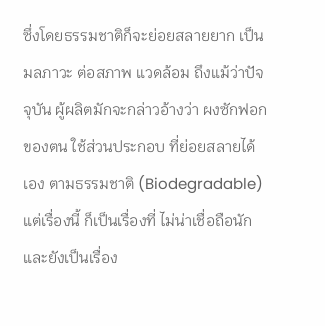ซึ่งโดยธรรมชาติก็จะย่อยสลายยาก เป็นมลภาวะ ต่อสภาพ แวดล้อม ถึงแม้ว่าปัจจุบัน ผู้ผลิตมักจะกล่าวอ้างว่า ผงซักฟอกของตน ใช้ส่วนประกอบ ที่ย่อยสลายได้เอง ตามธรรมชาติ (Biodegradable) แต่เรื่องนี้ ก็เป็นเรื่องที่ ไม่น่าเชื่อถือนัก และยังเป็นเรื่อง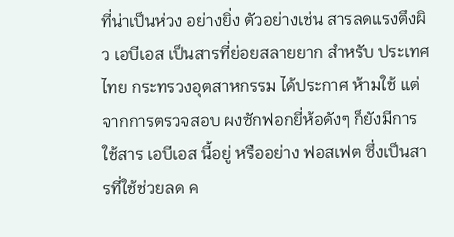ที่น่าเป็นห่วง อย่างยิ่ง ตัวอย่างเช่น สารลดแรงตึงผิว เอบีเอส เป็นสารที่ย่อยสลายยาก สำหรับ ประเทศไทย กระทรวงอุตสาหกรรม ได้ประกาศ ห้ามใช้ แต่จากการตรวจสอบ ผงซักฟอกยี่ห้อดังๆ ก็ยังมีการใช้สาร เอบีเอส นี้อยู่ หรืออย่าง ฟอสเฟต ซึ่งเป็นสารที่ใช้ช่วยลด ค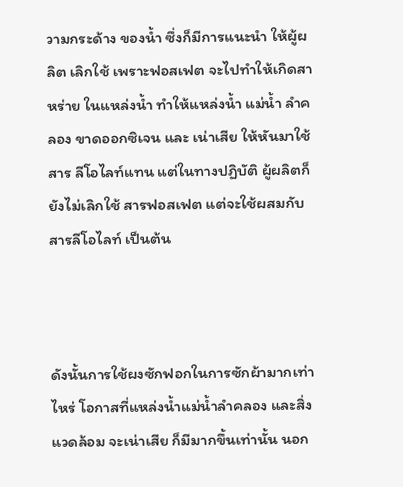วามกระด้าง ของน้ำ ซึ่งก็มีการแนะนำ ให้ผู้ผลิต เลิกใช้ เพราะฟอสเฟต จะไปทำให้เกิดสาหร่าย ในแหล่งน้ำ ทำให้แหล่งน้ำ แม่น้ำ ลำคลอง ขาดออกซิเจน และ เน่าเสีย ให้หันมาใช้สาร ลีโอไลท์แทน แต่ในทางปฏิบัติ ผู้ผลิตก็ยังไม่เลิกใช้ สารฟอสเฟต แต่จะใช้ผสมกับ สารลีโอไลท์ เป็นต้น



ดังนั้นการใช้ผงซักฟอกในการซักผ้ามากเท่าไหร่ โอกาสที่แหล่งน้ำแม่น้ำลำคลอง และสิ่งแวดล้อม จะเน่าเสีย ก็มีมากขึ้นเท่านั้น นอก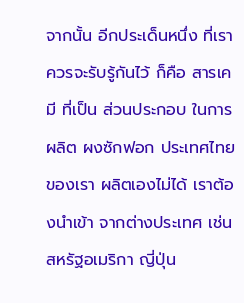จากนั้น อีกประเด็นหนึ่ง ที่เราควรจะรับรู้กันไว้ ก็คือ สารเคมี ที่เป็น ส่วนประกอบ ในการผลิต ผงซักฟอก ประเทศไทยของเรา ผลิตเองไม่ได้ เราต้องนำเข้า จากต่างประเทศ เช่น สหรัฐอเมริกา ญี่ปุ่น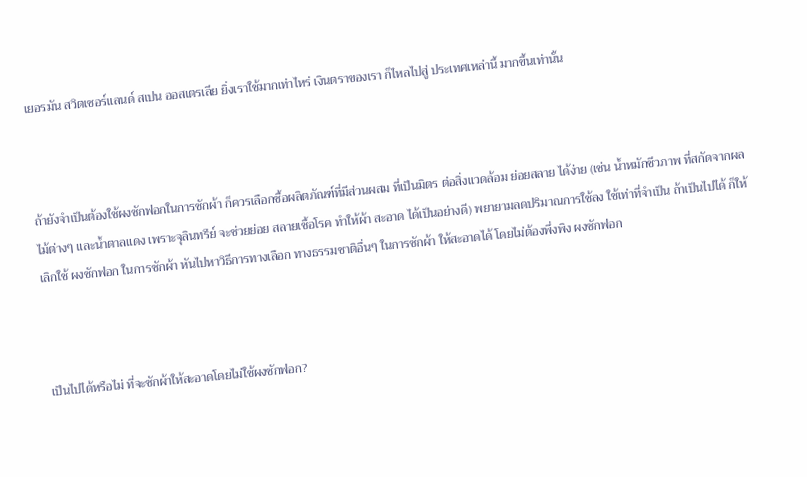เยอรมัน สวิตเซอร์แลนด์ สเปน ออสเตรเลีย ยิ่งเราใช้มากเท่าไหร่ เงินตราของเรา ก็ไหลไปสู่ ประเทศเหล่านี้ มากขึ้นเท่านั้น



ถ้ายังจำเป็นต้องใช้ผงซักฟอกในการซักผ้า ก็ควรเลือกซื้อผลิตภัณฑ์ที่มีส่วนผสม ที่เป็นมิตร ต่อสิ่งแวดล้อม ย่อยสลาย ได้ง่าย (เช่น น้ำหมักชีวภาพ ที่สกัดจากผลไม้ต่างๆ และน้ำตาลแดง เพราะจุลินทรีย์ จะช่วยย่อย สลายเชื้อโรค ทำให้ผ้า สะอาด ได้เป็นอย่างดี) พยายามลดปริมาณการใช้ลง ใช้เท่าที่จำเป็น ถ้าเป็นไปได้ ก็ให้เลิกใช้ ผงซักฟอก ในการซักผ้า หันไปหาวิธีการทางเลือก ทางธรรมชาติอื่นๆ ในการซักผ้า ให้สะอาดได้ โดยไม่ต้องพึ่งพิง ผงซักฟอก



เป็นไปได้หรือไม่ ที่จะซักผ้าให้สะอาดโดยไม่ใช้ผงซักฟอก?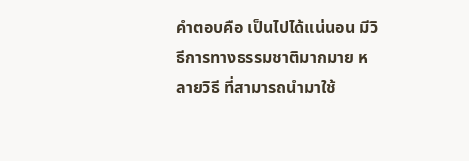คำตอบคือ เป็นไปได้แน่นอน มีวิธีการทางธรรมชาติมากมาย หลายวิธี ที่สามารถนำมาใช้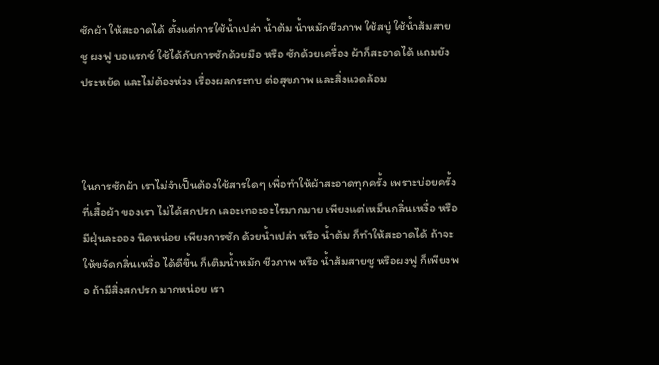ซักผ้า ให้สะอาดได้ ตั้งแต่การใช้น้ำเปล่า น้ำต้ม น้ำหมักชีวภาพ ใช้สบู่ ใช้น้ำส้มสายชู ผงฟู บอแรกซ์ ใช้ได้กับการซักด้วยมือ หรือ ซักด้วยเครื่อง ผ้าก็สะอาดได้ แถมยังประหยัด และไม่ต้องห่วง เรื่องผลกระทบ ต่อสุขภาพ และสิ่งแวดล้อม



ในการซักผ้า เราไม่จำเป็นต้องใช้สารใดๆ เพื่อทำให้ผ้าสะอาดทุกครั้ง เพราะบ่อยครั้ง ที่เสื้อผ้า ของเรา ไม่ได้สกปรก เลอะเทอะอะไรมากมาย เพียงแต่เหม็นกลิ่นเหงื่อ หรือ มีฝุ่นละออง นิดหน่อย เพียงการซัก ด้วยน้ำเปล่า หรือ น้ำต้ม ก็ทำให้สะอาดได้ ถ้าจะให้ขจัดกลิ่นเหงื่อ ได้ดีขึ้น ก็เติมน้ำหมัก ชีวภาพ หรือ น้ำส้มสายชู หรือผงฟู ก็เพียงพอ ถ้ามีสิ่งสกปรก มากหน่อย เรา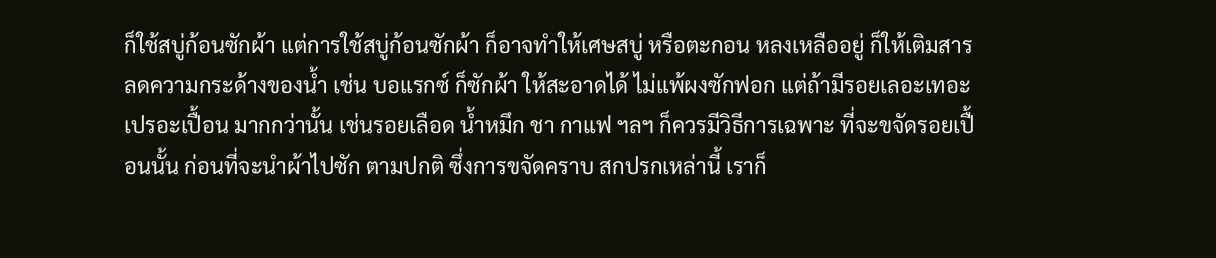ก็ใช้สบู่ก้อนซักผ้า แต่การใช้สบู่ก้อนซักผ้า ก็อาจทำให้เศษสบู่ หรือตะกอน หลงเหลืออยู่ ก็ให้เติมสาร ลดความกระด้างของน้ำ เช่น บอแรกซ์ ก็ซักผ้า ให้สะอาดได้ ไม่แพ้ผงซักฟอก แต่ถ้ามีรอยเลอะเทอะ เปรอะเปื้อน มากกว่านั้น เช่นรอยเลือด น้ำหมึก ชา กาแฟ ฯลฯ ก็ควรมีวิธีการเฉพาะ ที่จะขจัดรอยเปื้อนนั้น ก่อนที่จะนำผ้าไปซัก ตามปกติ ซึ่งการขจัดคราบ สกปรกเหล่านี้ เราก็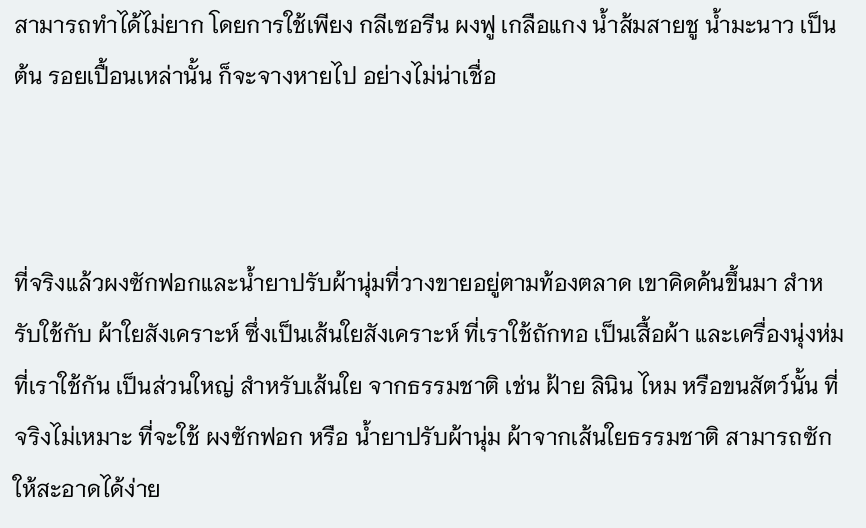สามารถทำได้ไม่ยาก โดยการใช้เพียง กลีเซอรีน ผงฟู เกลือแกง น้ำส้มสายชู น้ำมะนาว เป็นต้น รอยเปื้อนเหล่านั้น ก็จะจางหายไป อย่างไม่น่าเชื่อ



ที่จริงแล้วผงซักฟอกและน้ำยาปรับผ้านุ่มที่วางขายอยู่ตามท้องตลาด เขาคิดค้นขึ้นมา สำหรับใช้กับ ผ้าใยสังเคราะห์ ซึ่งเป็นเส้นใยสังเคราะห์ ที่เราใช้ถักทอ เป็นเสื้อผ้า และเครื่องนุ่งห่ม ที่เราใช้กัน เป็นส่วนใหญ่ สำหรับเส้นใย จากธรรมชาติ เช่น ฝ้าย ลินิน ไหม หรือขนสัตว์นั้น ที่จริงไม่เหมาะ ที่จะใช้ ผงซักฟอก หรือ น้ำยาปรับผ้านุ่ม ผ้าจากเส้นใยธรรมชาติ สามารถซักให้สะอาดได้ง่าย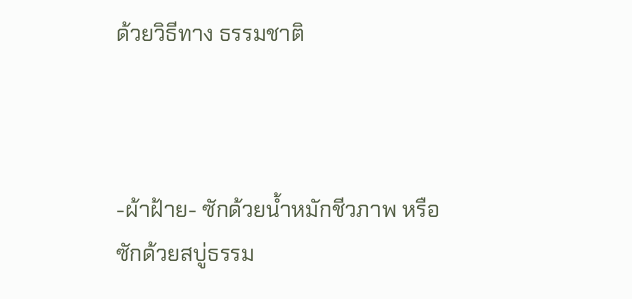ด้วยวิธีทาง ธรรมชาติ



-ผ้าฝ้าย- ซักด้วยน้ำหมักชีวภาพ หรือซักด้วยสบู่ธรรม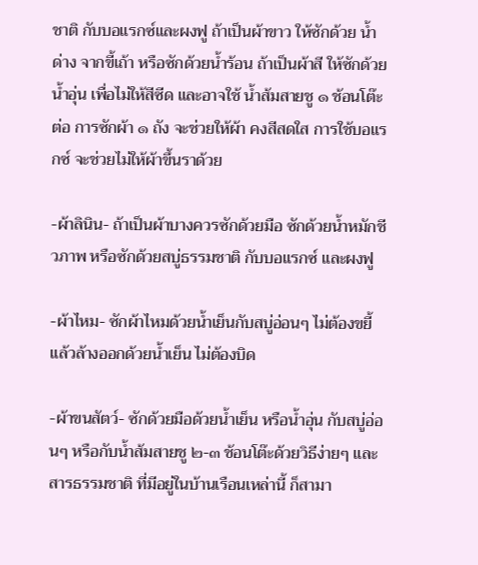ชาติ กับบอแรกซ์และผงฟู ถ้าเป็นผ้าขาว ให้ซักด้วย น้ำด่าง จากขี้เถ้า หรือซักด้วยน้ำร้อน ถ้าเป็นผ้าสี ให้ซักด้วยน้ำอุ่น เพื่อไม่ให้สีซีด และอาจใช้ น้ำส้มสายชู ๑ ช้อนโต๊ะ ต่อ การซักผ้า ๑ ถัง จะช่วยให้ผ้า คงสีสดใส การใช้บอแรกซ์ จะช่วยไม่ให้ผ้าขึ้นราด้วย

-ผ้าลินิน- ถ้าเป็นผ้าบางควรซักด้วยมือ ซักด้วยน้ำหมักชีวภาพ หรือซักด้วยสบู่ธรรมชาติ กับบอแรกซ์ และผงฟู

-ผ้าไหม- ซักผ้าไหมด้วยน้ำเย็นกับสบู่อ่อนๆ ไม่ต้องขยี้ แล้วล้างออกด้วยน้ำเย็น ไม่ต้องบิด

-ผ้าขนสัตว์- ซักด้วยมือด้วยน้ำเย็น หรือน้ำอุ่น กับสบู่อ่อนๆ หรือกับน้ำส้มสายชู ๒-๓ ช้อนโต๊ะด้วยวิธีง่ายๆ และ สารธรรมชาติ ที่มีอยู่ในบ้านเรือนเหล่านี้ ก็สามา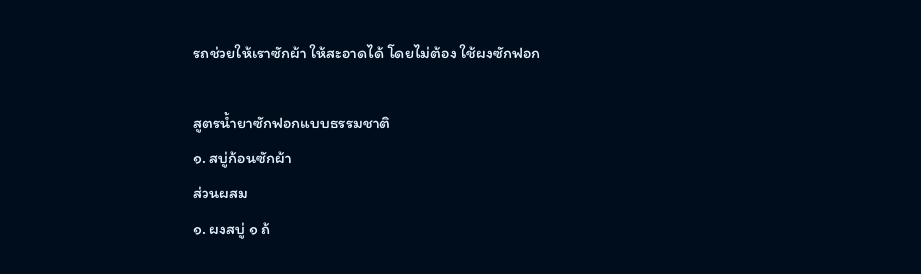รถช่วยให้เราซักผ้า ให้สะอาดได้ โดยไม่ต้อง ใช้ผงซักฟอก

สูตรน้ำยาซักฟอกแบบธรรมชาติ
๑. สบู่ก้อนซักผ้า
ส่วนผสม
๑. ผงสบู่ ๑ ถ้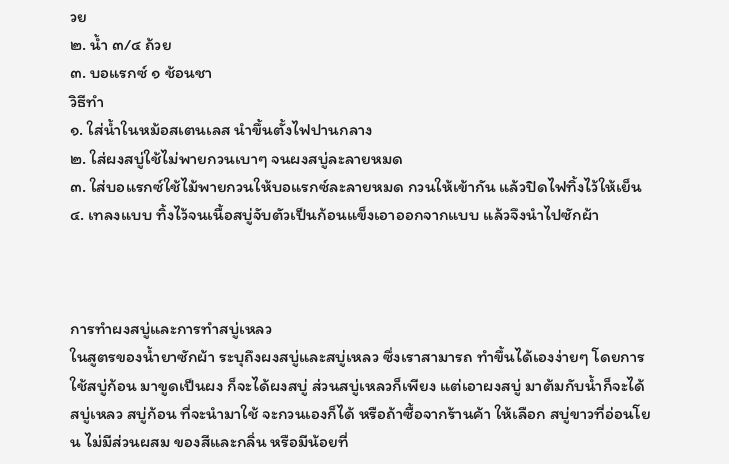วย
๒. น้ำ ๓/๔ ถ้วย
๓. บอแรกซ์ ๑ ช้อนชา
วิธีทำ
๑. ใส่น้ำในหม้อสเตนเลส นำขึ้นตั้งไฟปานกลาง
๒. ใส่ผงสบู่ใช้ไม่พายกวนเบาๆ จนผงสบู่ละลายหมด
๓. ใส่บอแรกซ์ใช้ไม้พายกวนให้บอแรกซ์ละลายหมด กวนให้เข้ากัน แล้วปิดไฟทิ้งไว้ให้เย็น
๔. เทลงแบบ ทิ้งไว้จนเนื้อสบู่จับตัวเป็นก้อนแข็งเอาออกจากแบบ แล้วจึงนำไปซักผ้า



การทำผงสบู่และการทำสบู่เหลว
ในสูตรของน้ำยาซักผ้า ระบุถึงผงสบู่และสบู่เหลว ซึ่งเราสามารถ ทำขึ้นได้เองง่ายๆ โดยการใช้สบู่ก้อน มาขูดเป็นผง ก็จะได้ผงสบู่ ส่วนสบู่เหลวก็เพียง แต่เอาผงสบู่ มาต้มกับน้ำก็จะได้สบู่เหลว สบู่ก้อน ที่จะนำมาใช้ จะกวนเองก็ได้ หรือถ้าซื้อจากร้านค้า ให้เลือก สบู่ขาวที่อ่อนโยน ไม่มีส่วนผสม ของสีและกลิ่น หรือมีน้อยที่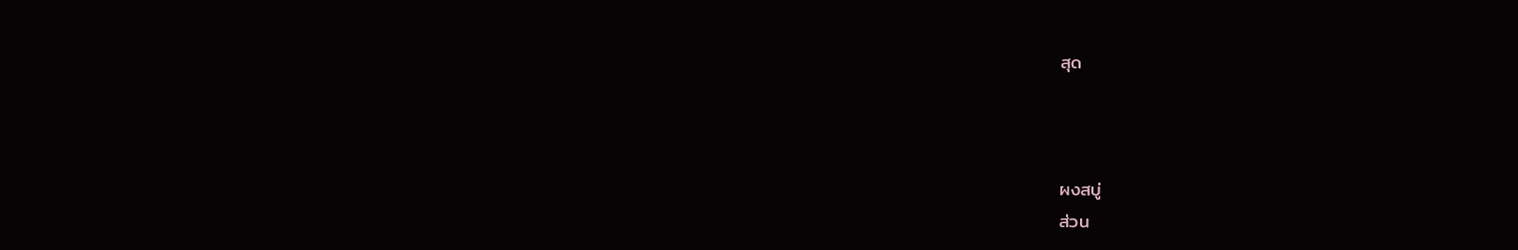สุด



ผงสบู่
ส่วน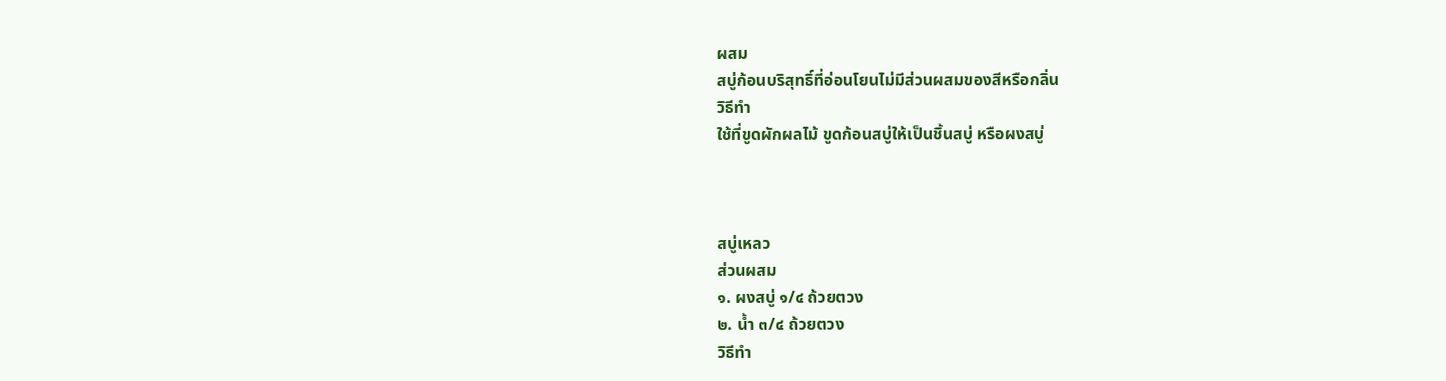ผสม
สบู่ก้อนบริสุทธิ์ที่อ่อนโยนไม่มีส่วนผสมของสีหรือกลิ่น
วิธีทำ
ใช้ที่ขูดผักผลไม้ ขูดก้อนสบู่ให้เป็นชิ้นสบู่ หรือผงสบู่



สบู่เหลว
ส่วนผสม
๑. ผงสบู่ ๑/๔ ถ้วยตวง
๒. น้ำ ๓/๔ ถ้วยตวง
วิธีทำ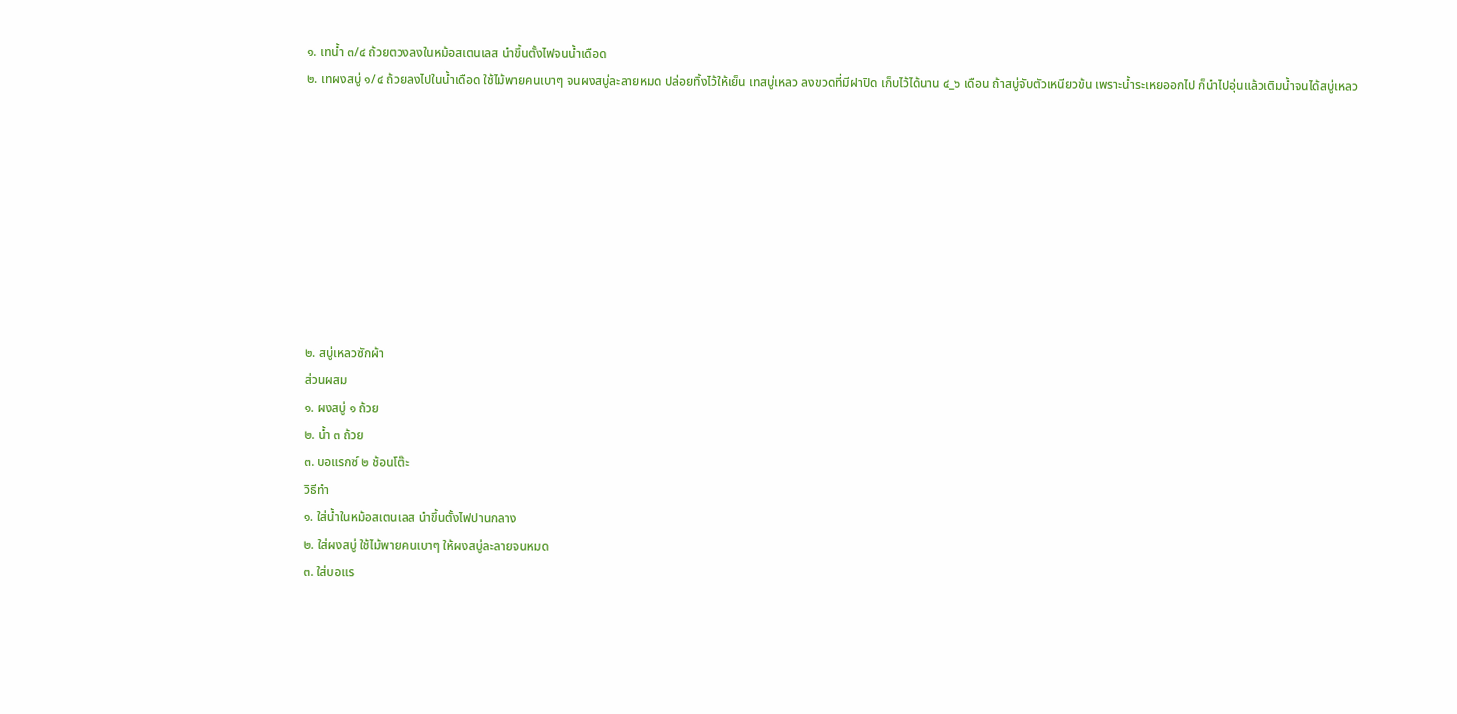๑. เทน้ำ ๓/๔ ถ้วยตวงลงในหม้อสเตนเลส นำขึ้นตั้งไฟจนน้ำเดือด
๒. เทผงสบู่ ๑/๔ ถ้วยลงไปในน้ำเดือด ใช้ไม้พายคนเบาๆ จนผงสบู่ละลายหมด ปล่อยทิ้งไว้ให้เย็น เทสบู่เหลว ลงขวดที่มีฝาปิด เก็บไว้ได้นาน ๔_๖ เดือน ถ้าสบู่จับตัวเหนียวข้น เพราะน้ำระเหยออกไป ก็นำไปอุ่นแล้วเติมน้ำจนได้สบู่เหลว









๒. สบู่เหลวซักผ้า
ส่วนผสม
๑. ผงสบู่ ๑ ถ้วย
๒. น้ำ ๓ ถ้วย
๓. บอแรกซ์ ๒ ช้อนโต๊ะ
วิธีทำ
๑. ใส่น้ำในหม้อสเตนเลส นำขึ้นตั้งไฟปานกลาง
๒. ใส่ผงสบู่ ใช้ไม้พายคนเบาๆ ให้ผงสบู่ละลายจนหมด
๓. ใส่บอแร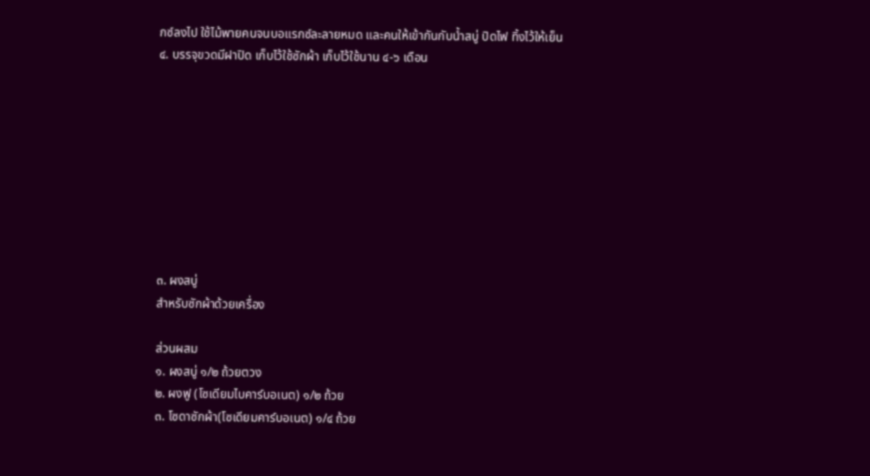กซ์ลงไป ใช้ไม้พายคนจนบอแรกซ์ละลายหมด และคนให้เข้ากันกับน้ำสบู่ ปิดไฟ ทิ้งไว้ให้เย็น
๔. บรรจุขวดมีฝาปิด เก็บไว้ใช้ซักผ้า เก็บไว้ใช้นาน ๔-๖ เดือน









๓. ผงสบู่
สำหรับซักผ้าด้วยเครื่อง

ส่วนผสม
๑. ผงสบู่ ๑/๒ ถ้วยตวง
๒. ผงฟู (โซเดียมไบคาร์บอเนต) ๑/๒ ถ้วย
๓. โซดาซักผ้า(โซเดียมคาร์บอเนต) ๑/๔ ถ้วย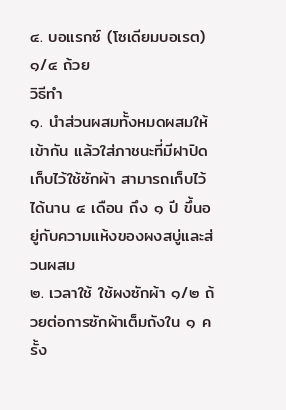๔. บอแรกซ์ (โซเดียมบอเรต) ๑/๔ ถ้วย
วิธีทำ
๑. นำส่วนผสมทั้งหมดผสมให้เข้ากัน แล้วใส่ภาชนะที่มีฝาปิด เก็บไว้ใช้ซักผ้า สามารถเก็บไว้ได้นาน ๔ เดือน ถึง ๑ ปี ขึ้นอยู่กับความแห้งของผงสบู่และส่วนผสม
๒. เวลาใช้ ใช้ผงซักผ้า ๑/๒ ถ้วยต่อการซักผ้าเต็มถังใน ๑ ครั้ง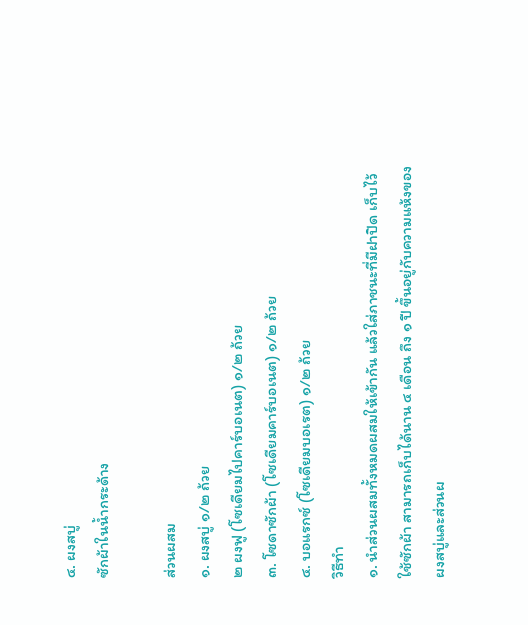๔. ผงสบู่
ซักผ้าในน้ำกระด้าง

ส่วนผสม
๑. ผงสบู่ ๑/๒ ถ้วย
๒ ผงฟู (โซเดียมไปคาร์บอเนต) ๑/๒ ถ้วย
๓. โซดาซักผ้า (โซเดียมคาร์บอเนต) ๑/๒ ถ้วย
๔. บอแรกซ์ (โซเดียมบอเรต) ๑/๒ ถ้วย
วิธีทำ
๑. นำส่วนผสมทั้งหมดผสมให้เข้ากัน แล้วใส่ภาชนะที่มีฝาปิด เก็บไว้ใช้ซักผ้า สามารถเก็บได้นาน ๔ เดือน ถึง ๑ ปี ขึ้นอยู่กับความแห้งของผงสบู่และส่วนผ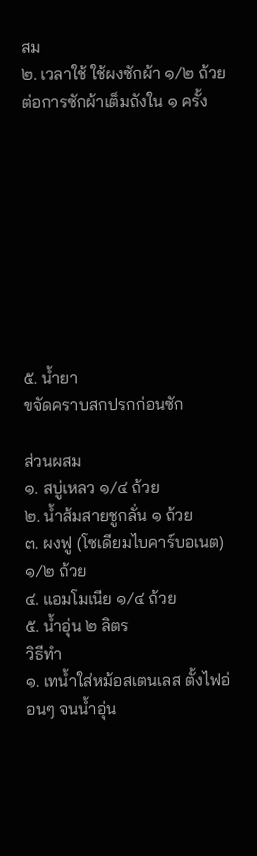สม
๒. เวลาใช้ ใช้ผงซักผ้า ๑/๒ ถ้วย ต่อการซักผ้าเต็มถังใน ๑ ครั้ง









๕. น้ำยา
ขจัดคราบสกปรกก่อนซัก

ส่วนผสม
๑. สบู่เหลว ๑/๔ ถ้วย
๒. น้ำส้มสายชูกลั่น ๑ ถ้วย
๓. ผงฟู (โซเดียมไบคาร์บอเนต) ๑/๒ ถ้วย
๔. แอมโมเนีย ๑/๔ ถ้วย
๕. น้ำอุ่น ๒ ลิตร
วิธีทำ
๑. เทน้ำใส่หม้อสเตนเลส ตั้งไฟอ่อนๆ จนน้ำอุ่น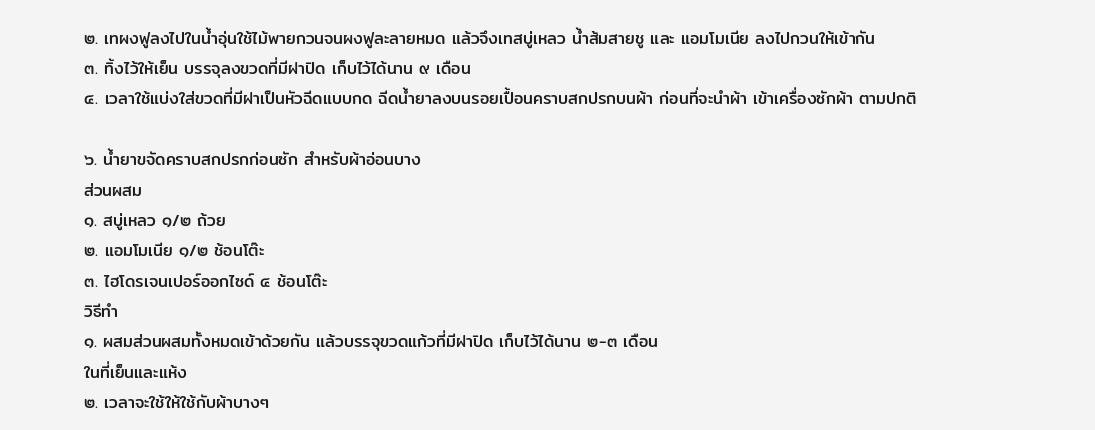๒. เทผงฟูลงไปในน้ำอุ่นใช้ไม้พายกวนจนผงฟูละลายหมด แล้วจึงเทสบู่เหลว น้ำส้มสายชู และ แอมโมเนีย ลงไปกวนให้เข้ากัน
๓. ทิ้งไว้ให้เย็น บรรจุลงขวดที่มีฝาปิด เก็บไว้ได้นาน ๙ เดือน
๔. เวลาใช้แบ่งใส่ขวดที่มีฝาเป็นหัวฉีดแบบกด ฉีดน้ำยาลงบนรอยเปื้อนคราบสกปรกบนผ้า ก่อนที่จะนำผ้า เข้าเครื่องซักผ้า ตามปกติ

๖. น้ำยาขจัดคราบสกปรกก่อนซัก สำหรับผ้าอ่อนบาง
ส่วนผสม
๑. สบู่เหลว ๑/๒ ถ้วย
๒. แอมโมเนีย ๑/๒ ช้อนโต๊ะ
๓. ไฮโดรเจนเปอร์ออกไซด์ ๔ ช้อนโต๊ะ
วิธีทำ
๑. ผสมส่วนผสมทั้งหมดเข้าด้วยกัน แล้วบรรจุขวดแก้วที่มีฝาปิด เก็บไว้ได้นาน ๒-๓ เดือน
ในที่เย็นและแห้ง
๒. เวลาจะใช้ให้ใช้กับผ้าบางๆ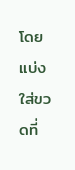โดยแบ่งใส่ขวดที่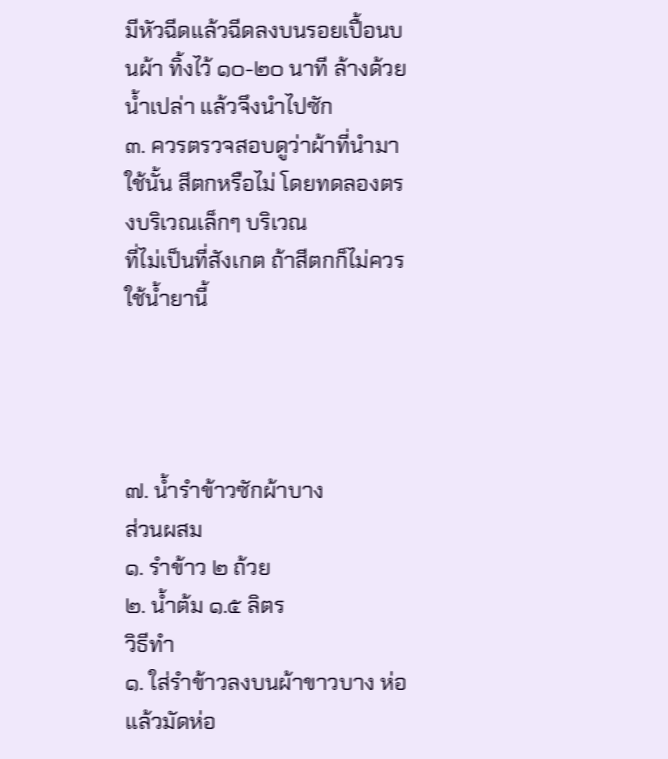มีหัวฉีดแล้วฉีดลงบนรอยเปื้อนบนผ้า ทิ้งไว้ ๑๐-๒๐ นาที ล้างด้วยน้ำเปล่า แล้วจึงนำไปซัก
๓. ควรตรวจสอบดูว่าผ้าที่นำมาใช้นั้น สีตกหรือไม่ โดยทดลองตรงบริเวณเล็กๆ บริเวณ
ที่ไม่เป็นที่สังเกต ถ้าสีตกก็ไม่ควรใช้น้ำยานี้




๗. น้ำรำข้าวซักผ้าบาง
ส่วนผสม
๑. รำข้าว ๒ ถ้วย
๒. น้ำต้ม ๑.๕ ลิตร
วิธีทำ
๑. ใส่รำข้าวลงบนผ้าขาวบาง ห่อแล้วมัดห่อ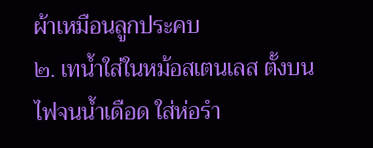ผ้าเหมือนลูกประคบ
๒. เทน้ำใส่ในหม้อสเตนเลส ตั้งบนไฟจนน้ำเดือด ใส่ห่อรำ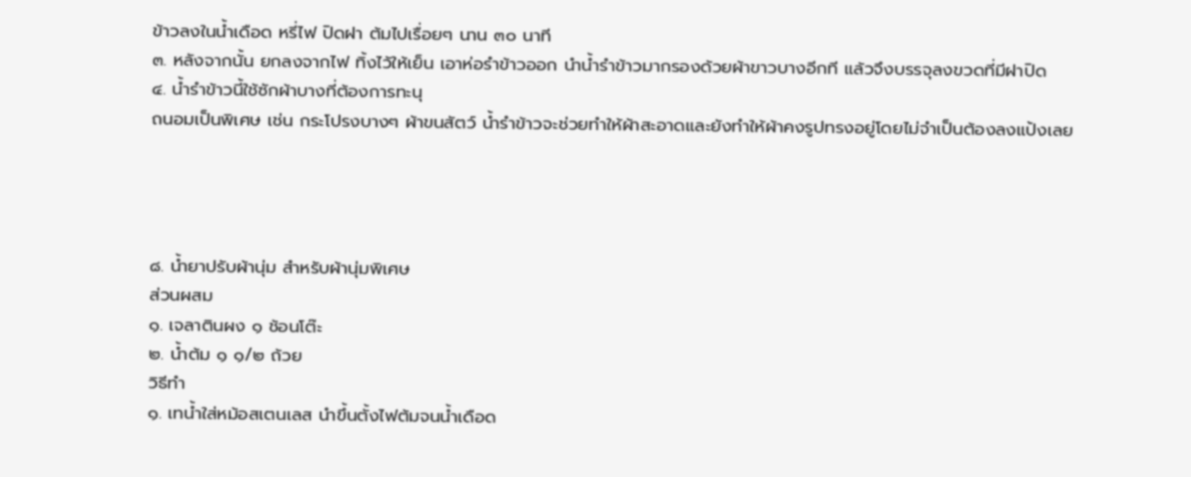ข้าวลงในน้ำเดือด หรี่ไฟ ปิดฝา ต้มไปเรื่อยๆ นาน ๓๐ นาที
๓. หลังจากนั้น ยกลงจากไฟ ทิ้งไว้ให้เย็น เอาห่อรำข้าวออก นำน้ำรำข้าวมากรองด้วยผ้าขาวบางอีกที แล้วจึงบรรจุลงขวดที่มีฝาปิด
๔. น้ำรำข้าวนี้ใช้ซักผ้าบางที่ต้องการทะนุ
ถนอมเป็นพิเศษ เช่น กระโปรงบางๆ ผ้าขนสัตว์ น้ำรำข้าวจะช่วยทำให้ผ้าสะอาดและยังทำให้ผ้าคงรูปทรงอยู่โดยไม่จำเป็นต้องลงแป้งเลย




๘. น้ำยาปรับผ้านุ่ม สำหรับผ้านุ่มพิเศษ
ส่วนผสม
๑. เจลาตินผง ๑ ช้อนโต๊ะ
๒. น้ำต้ม ๑ ๑/๒ ถ้วย
วิธีทำ
๑. เทน้ำใส่หม้อสเตนเลส นำขึ้นตั้งไฟต้มจนน้ำเดือด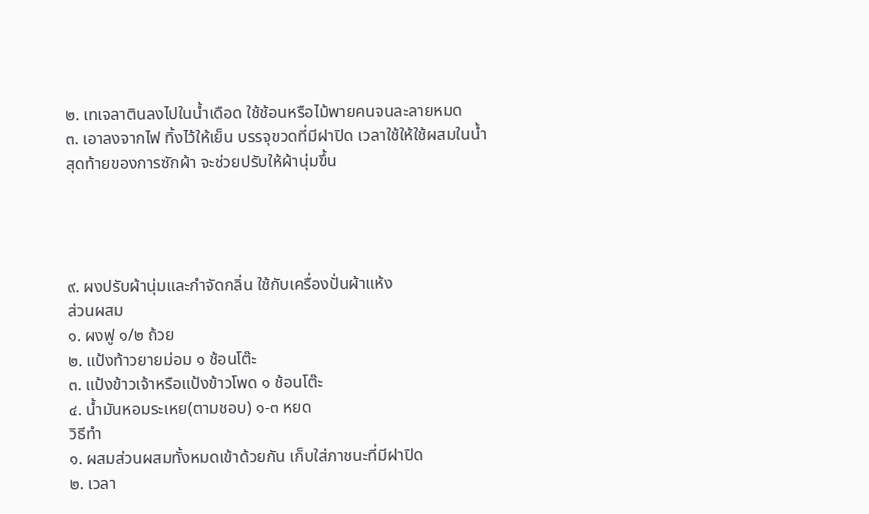๒. เทเจลาตินลงไปในน้ำเดือด ใช้ช้อนหรือไม้พายคนจนละลายหมด
๓. เอาลงจากไฟ ทิ้งไว้ให้เย็น บรรจุขวดที่มีฝาปิด เวลาใช้ให้ใช้ผสมในน้ำสุดท้ายของการซักผ้า จะช่วยปรับให้ผ้านุ่มขึ้น




๙. ผงปรับผ้านุ่มและกำจัดกลิ่น ใช้กับเครื่องปั่นผ้าแห้ง
ส่วนผสม
๑. ผงฟู ๑/๒ ถ้วย
๒. แป้งท้าวยายม่อม ๑ ช้อนโต๊ะ
๓. แป้งข้าวเจ้าหรือแป้งข้าวโพด ๑ ช้อนโต๊ะ
๔. น้ำมันหอมระเหย(ตามชอบ) ๑-๓ หยด
วิธีทำ
๑. ผสมส่วนผสมทั้งหมดเข้าด้วยกัน เก็บใส่ภาชนะที่มีฝาปิด
๒. เวลา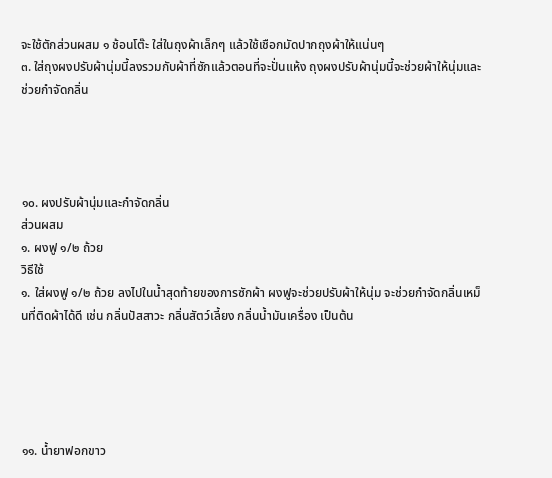จะใช้ตักส่วนผสม ๑ ช้อนโต๊ะ ใส่ในถุงผ้าเล็กๆ แล้วใช้เชือกมัดปากถุงผ้าให้แน่นๆ
๓. ใส่ถุงผงปรับผ้านุ่มนี้ลงรวมกับผ้าที่ซักแล้วตอนที่จะปั่นแห้ง ถุงผงปรับผ้านุ่มนี้จะช่วยผ้าให้นุ่มและช่วยกำจัดกลิ่น




๑๐. ผงปรับผ้านุ่มและกำจัดกลิ่น
ส่วนผสม
๑. ผงฟู ๑/๒ ถ้วย
วิธีใช้
๑. ใส่ผงฟู ๑/๒ ถ้วย ลงไปในน้ำสุดท้ายของการซักผ้า ผงฟูจะช่วยปรับผ้าให้นุ่ม จะช่วยกำจัดกลิ่นเหม็นที่ติดผ้าได้ดี เช่น กลิ่นปัสสาวะ กลิ่นสัตว์เลี้ยง กลิ่นน้ำมันเครื่อง เป็นต้น





๑๑. น้ำยาฟอกขาว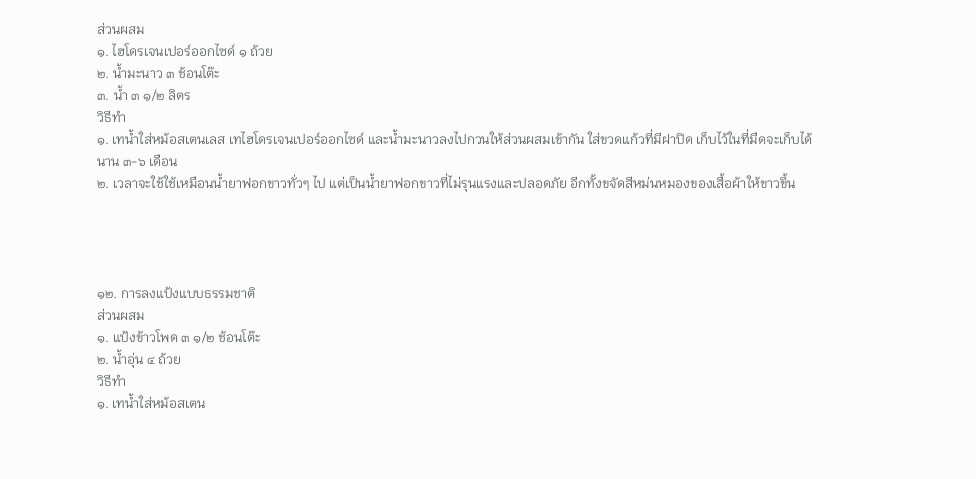ส่วนผสม
๑. ไฮโดรเจนเปอร์ออกไซด์ ๑ ถ้วย
๒. น้ำมะนาว ๓ ช้อนโต๊ะ
๓. น้ำ ๓ ๑/๒ ลิตร
วิธีทำ
๑. เทน้ำใส่หม้อสเตนเลส เทไฮโดรเจนเปอร์ออกไซด์ และน้ำมะนาวลงไปกวนให้ส่วนผสมเข้ากัน ใส่ขวดแก้วที่มีฝาปิด เก็บไว้ในที่มืดจะเก็บได้นาน ๓-๖ เดือน
๒. เวลาจะใช้ใช้เหมือนน้ำยาฟอกขาวทั่วๆ ไป แต่เป็นน้ำยาฟอกขาวที่ไม่รุนแรงและปลอดภัย อีกทั้งขจัดสีหม่นหมองของเสื้อผ้าให้ขาวขึ้น




๑๒. การลงแป้งแบบธรรมชาติ
ส่วนผสม
๑. แป้งข้าวโพด ๓ ๑/๒ ช้อนโต๊ะ
๒. น้ำอุ่น ๔ ถ้วย
วิธีทำ
๑. เทน้ำใส่หม้อสเตน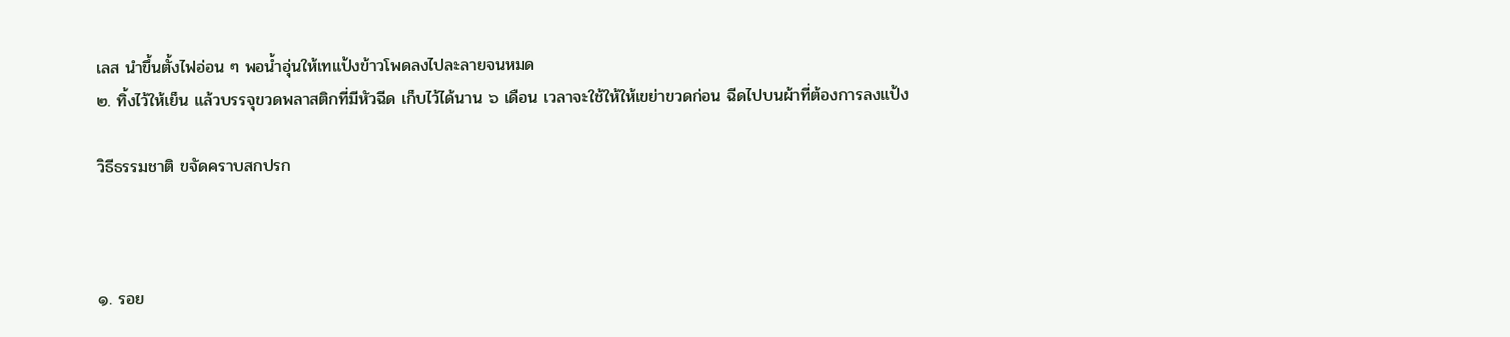เลส นำขึ้นตั้งไฟอ่อน ๆ พอน้ำอุ่นให้เทแป้งข้าวโพดลงไปละลายจนหมด
๒. ทิ้งไว้ให้เย็น แล้วบรรจุขวดพลาสติกที่มีหัวฉีด เก็บไว้ได้นาน ๖ เดือน เวลาจะใช้ให้ให้เขย่าขวดก่อน ฉีดไปบนผ้าที่ต้องการลงแป้ง

วิธีธรรมชาติ ขจัดคราบสกปรก



๑. รอย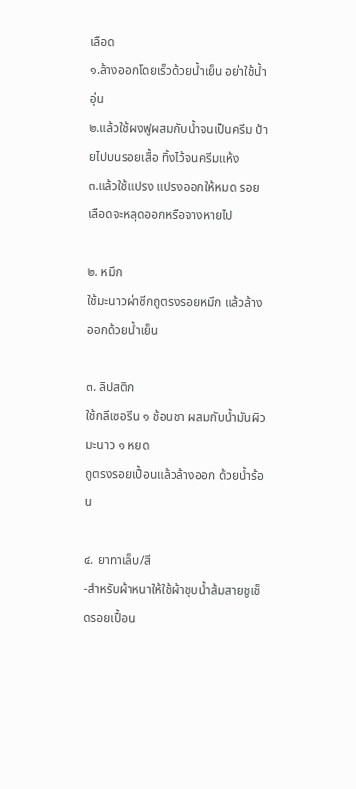เลือด
๑.ล้างออกโดยเร็วด้วยน้ำเย็น อย่าใช้น้ำอุ่น
๒.แล้วใช้ผงฟูผสมกับน้ำจนเป็นครีม ป้ายไปบนรอยเสื้อ ทิ้งไว้จนครีมแห้ง
๓.แล้วใช้แปรง แปรงออกให้หมด รอยเลือดจะหลุดออกหรือจางหายไป

๒. หมึก
ใช้มะนาวผ่าซีกถูตรงรอยหมึก แล้วล้างออกด้วยน้ำเย็น

๓. ลิปสติก
ใช้กลีเซอรีน ๑ ช้อนชา ผสมกับน้ำมันผิวมะนาว ๑ หยด
ถูตรงรอยเปื้อนแล้วล้างออก ด้วยน้ำร้อน

๔. ยาทาเล็บ/สี
-สำหรับผ้าหนาให้ใช้ผ้าชุบน้ำส้มสายชูเช็ดรอยเปื้อน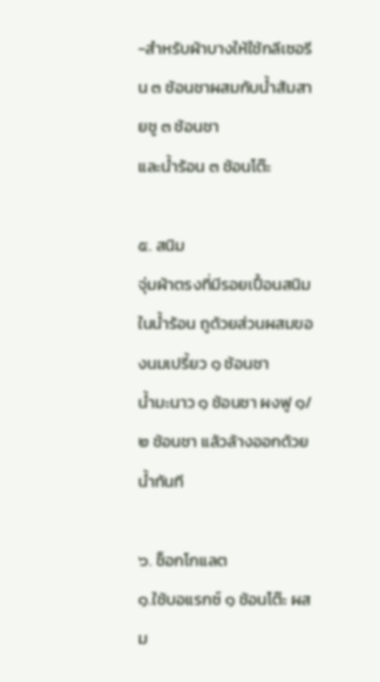-สำหรับผ้าบางให้ใช้กลีเซอรีน ๓ ช้อนชาผสมกับน้ำส้มสายชู ๓ ช้อนชา
และน้ำร้อน ๓ ช้อนโต๊ะ

๕. สนิม
จุ่มผ้าตรงที่มีรอยเปื้อนสนิมในน้ำร้อน ถูด้วยส่วนผสมของนมเปรี้ยว ๑ ช้อนชา
น้ำมะนาว ๑ ช้อนชา ผงฟู ๑/๒ ช้อนชา แล้วล้างออกด้วยน้ำทันที

๖. ช็อกโกแลต
๑.ใช้บอแรกซ์ ๑ ช้อนโต๊ะ ผสม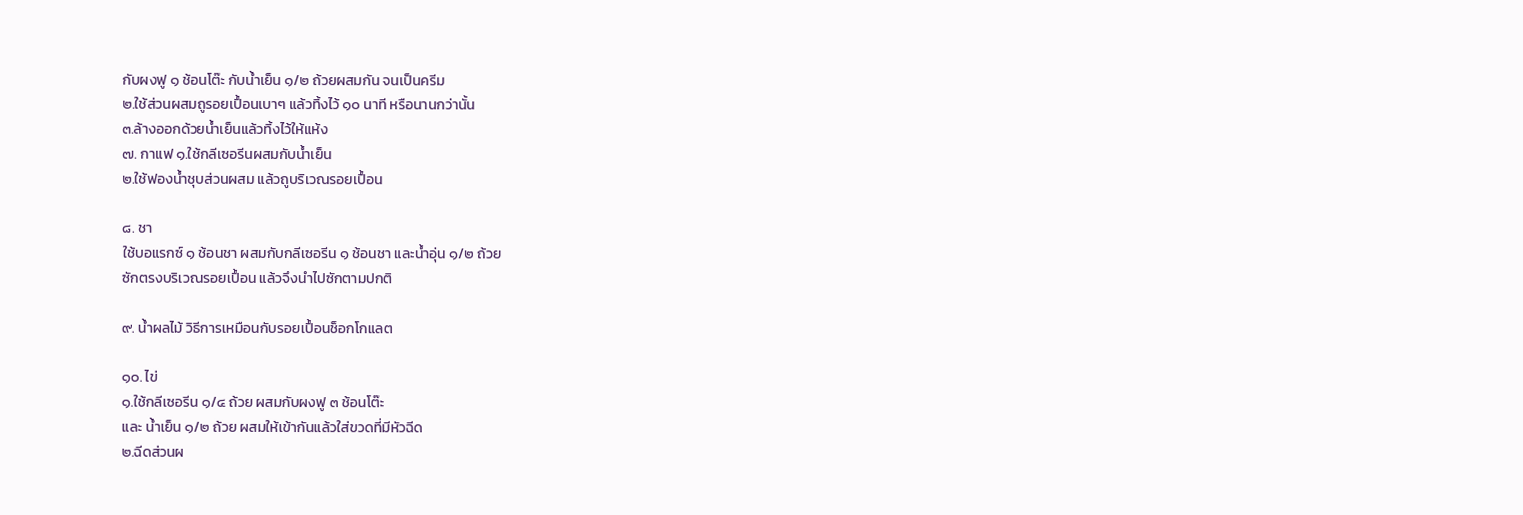กับผงฟู ๑ ช้อนโต๊ะ กับน้ำเย็น ๑/๒ ถ้วยผสมกัน จนเป็นครีม
๒.ใช้ส่วนผสมถูรอยเปื้อนเบาๆ แล้วทิ้งไว้ ๑๐ นาที หรือนานกว่านั้น
๓.ล้างออกด้วยน้ำเย็นแล้วทิ้งไว้ให้แห้ง
๗. กาแฟ ๑.ใช้กลีเซอรีนผสมกับน้ำเย็น
๒.ใช้ฟองน้ำชุบส่วนผสม แล้วถูบริเวณรอยเปื้อน

๘. ชา
ใช้บอแรกซ์ ๑ ช้อนชา ผสมกับกลีเซอรีน ๑ ช้อนชา และน้ำอุ่น ๑/๒ ถ้วย
ซักตรงบริเวณรอยเปื้อน แล้วจึงนำไปซักตามปกติ

๙. น้ำผลไม้ วิธีการเหมือนกับรอยเปื้อนช็อกโกแลต

๑๐. ไข่
๑.ใช้กลีเซอรีน ๑/๔ ถ้วย ผสมกับผงฟู ๓ ช้อนโต๊ะ
และ น้ำเย็น ๑/๒ ถ้วย ผสมให้เข้ากันแล้วใส่ขวดที่มีหัวฉีด
๒.ฉีดส่วนผ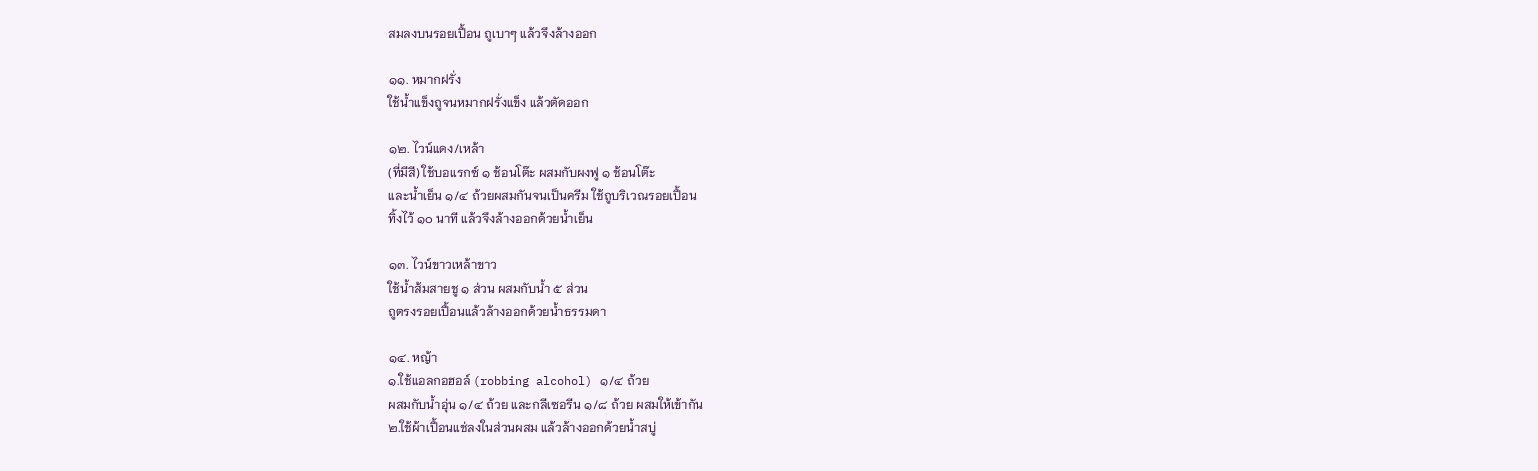สมลงบนรอยเปื้อน ถูเบาๆ แล้วจึงล้างออก

๑๑. หมากฝรั่ง
ใช้น้ำแข็งถูจนหมากฝรั่งแข็ง แล้วตัดออก

๑๒. ไวน์แดง/เหล้า
(ที่มีสี) ใช้บอแรกซ์ ๑ ช้อนโต๊ะ ผสมกับผงฟู ๑ ช้อนโต๊ะ
และน้ำเย็น ๑/๔ ถ้วยผสมกันจนเป็นครีม ใช้ถูบริเวณรอยเปื้อน
ทิ้งไว้ ๑๐ นาที แล้วจึงล้างออกด้วยน้ำเย็น

๑๓. ไวน์ขาวเหล้าขาว
ใช้น้ำส้มสายชู ๑ ส่วน ผสมกับน้ำ ๕ ส่วน
ถูตรงรอยเปื้อนแล้วล้างออกด้วยน้ำธรรมดา

๑๔. หญ้า
๑.ใช้แอลกอฮอล์ (robbing alcohol) ๑/๔ ถ้วย
ผสมกับน้ำอุ่น ๑/๔ ถ้วย และกลีเซอรีน ๑/๘ ถ้วย ผสมให้เข้ากัน
๒.ใช้ผ้าเปื้อนแช่ลงในส่วนผสม แล้วล้างออกด้วยน้ำสบู่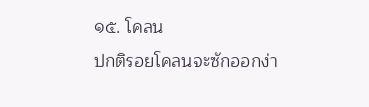๑๕. โคลน
ปกติรอยโคลนจะซักออกง่า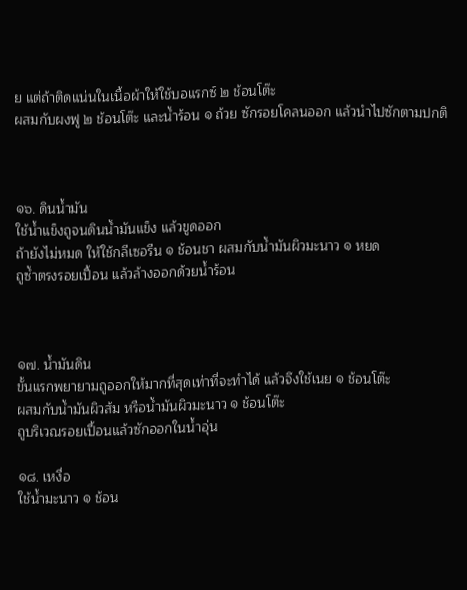ย แต่ถ้าติดแน่นในเนื้อผ้าให้ใช้บอแรกซ์ ๒ ช้อนโต๊ะ
ผสมกับผงฟู ๒ ช้อนโต๊ะ และน้ำร้อน ๑ ถ้วย ซักรอยโคลนออก แล้วนำไปซักตามปกติ



๑๖. ดินน้ำมัน
ใช้น้ำแข็งถูจนดินน้ำมันแข็ง แล้วขูดออก
ถ้ายังไม่หมด ให้ใช้กลีเซอรีน ๑ ช้อนชา ผสมกับน้ำมันผิวมะนาว ๑ หยด
ถูซ้ำตรงรอยเปื้อน แล้วล้างออกด้วยน้ำร้อน



๑๗. น้ำมันดิน
ขั้นแรกพยายามถูออกให้มากที่สุดเท่าที่จะทำได้ แล้วจึงใช้เนย ๑ ช้อนโต๊ะ
ผสมกับน้ำมันผิวส้ม หรือน้ำมันผิวมะนาว ๑ ช้อนโต๊ะ
ถูบริเวณรอยเปื้อนแล้วซักออกในน้ำอุ่น

๑๘. เหงื่อ
ใช้น้ำมะนาว ๑ ช้อน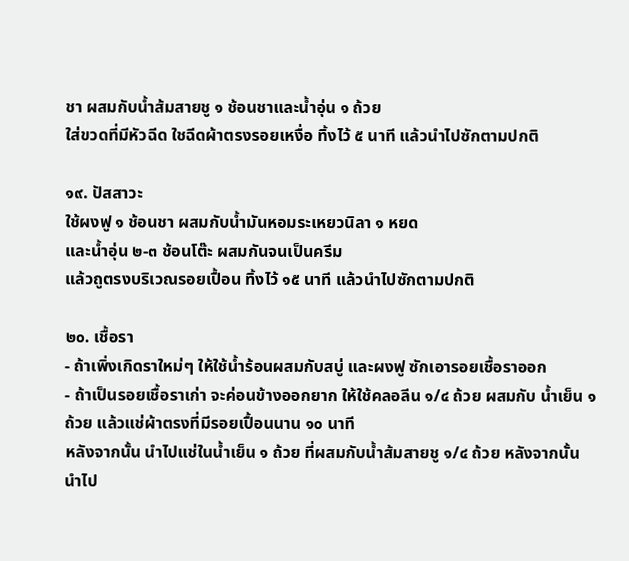ชา ผสมกับน้ำส้มสายชู ๑ ช้อนชาและน้ำอุ่น ๑ ถ้วย
ใส่ขวดที่มีหัวฉีด ใชฉีดผ้าตรงรอยเหงื่อ ทิ้งไว้ ๕ นาที แล้วนำไปซักตามปกติ

๑๙. ปัสสาวะ
ใช้ผงฟู ๑ ช้อนชา ผสมกับน้ำมันหอมระเหยวนิลา ๑ หยด
และน้ำอุ่น ๒-๓ ช้อนโต๊ะ ผสมกันจนเป็นครีม
แล้วถูตรงบริเวณรอยเปื้อน ทิ้งไว้ ๑๕ นาที แล้วนำไปซักตามปกติ

๒๐. เชื้อรา
- ถ้าเพิ่งเกิดราใหม่ๆ ให้ใช้น้ำร้อนผสมกับสบู่ และผงฟู ซักเอารอยเชื้อราออก
- ถ้าเป็นรอยเชื้อราเก่า จะค่อนข้างออกยาก ให้ใช้คลอลีน ๑/๔ ถ้วย ผสมกับ น้ำเย็น ๑ ถ้วย แล้วแช่ผ้าตรงที่มีรอยเปื้อนนาน ๑๐ นาที
หลังจากนั้น นำไปแช่ในน้ำเย็น ๑ ถ้วย ที่ผสมกับน้ำส้มสายชู ๑/๔ ถ้วย หลังจากนั้นนำไป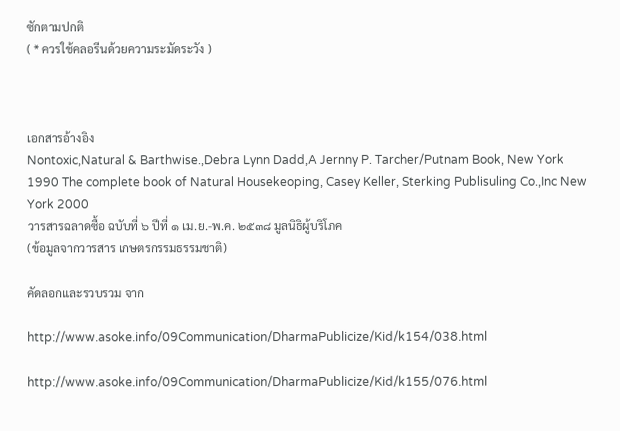ซักตามปกติ
( * ควรใช้คลอรีนด้วยความระมัดระวัง )



เอกสารอ้างอิง
Nontoxic,Natural & Barthwise.,Debra Lynn Dadd,A Jernny P. Tarcher/Putnam Book, New York 1990 The complete book of Natural Housekeoping, Casey Keller, Sterking Publisuling Co.,Inc New York 2000
วารสารฉลาดซื้อ ฉบับที่ ๖ ปีที่ ๑ เม.ย.-พ.ค. ๒๕๓๘ มูลนิธิผู้บริโภค
(ข้อมูลจากวารสาร เกษตรกรรมธรรมชาติ)

คัดลอกและรวบรวม จาก

http://www.asoke.info/09Communication/DharmaPublicize/Kid/k154/038.html

http://www.asoke.info/09Communication/DharmaPublicize/Kid/k155/076.html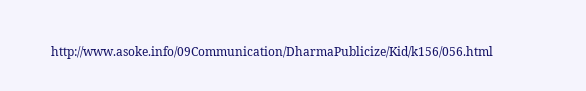http://www.asoke.info/09Communication/DharmaPublicize/Kid/k156/056.html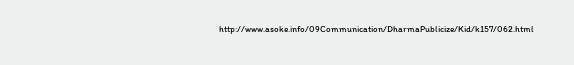http://www.asoke.info/09Communication/DharmaPublicize/Kid/k157/062.html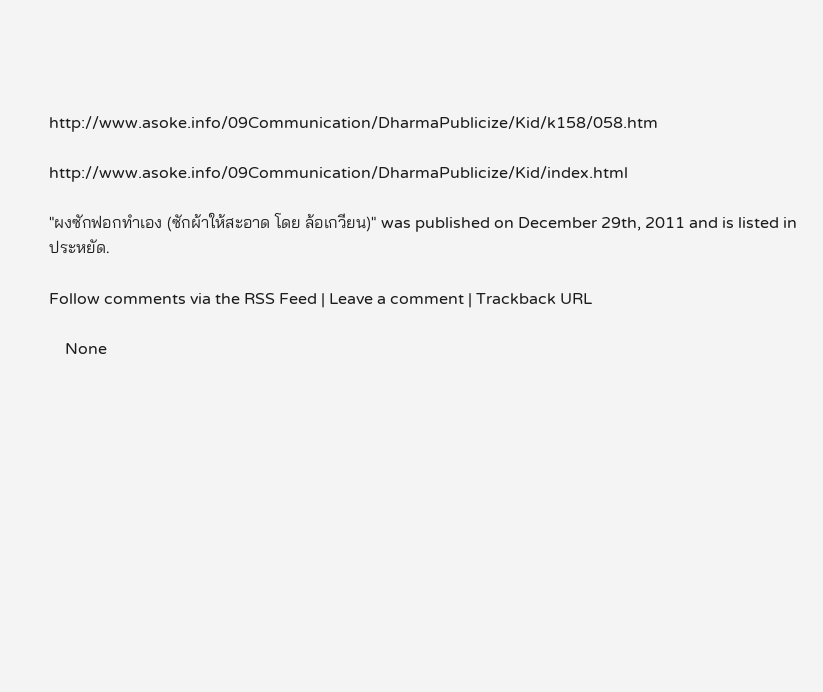http://www.asoke.info/09Communication/DharmaPublicize/Kid/k158/058.htm

http://www.asoke.info/09Communication/DharmaPublicize/Kid/index.html

"ผงซักฟอกทำเอง (ซักผ้าให้สะอาด โดย ล้อเกวียน)" was published on December 29th, 2011 and is listed in ประหยัด.

Follow comments via the RSS Feed | Leave a comment | Trackback URL

    None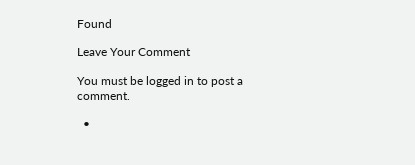Found

Leave Your Comment

You must be logged in to post a comment.

  •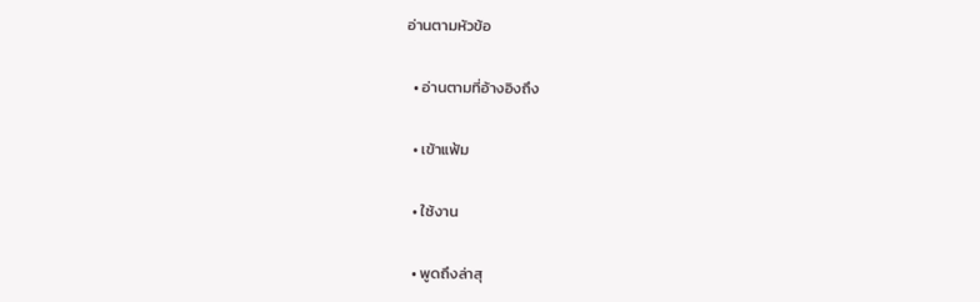อ่านตามหัวข้อ

  • อ่านตามที่อ้างอิงถึง

  • เข้าแฟ้ม

  • ใช้งาน

  • พูดถึงล่าสุ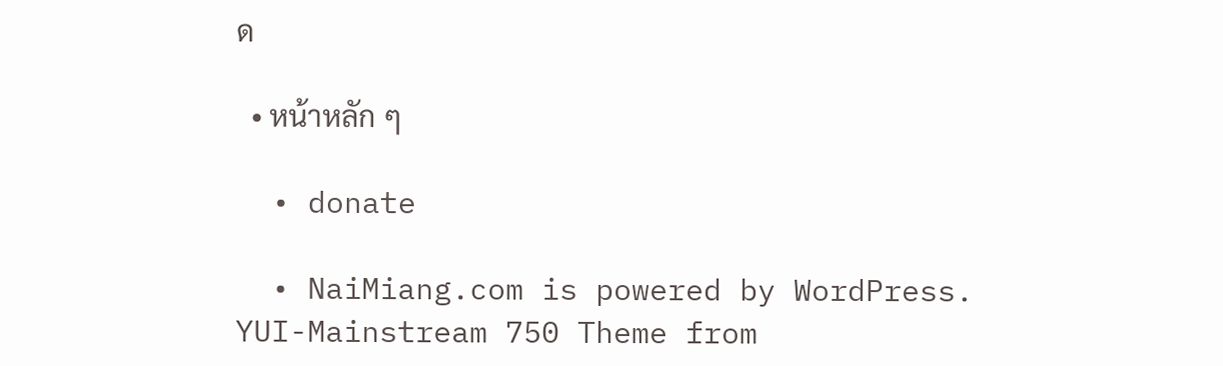ด

  • หน้าหลัก ๆ

  • donate

  • NaiMiang.com is powered by WordPress. YUI-Mainstream 750 Theme from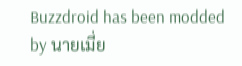Buzzdroid has been modded by นายเมี่ย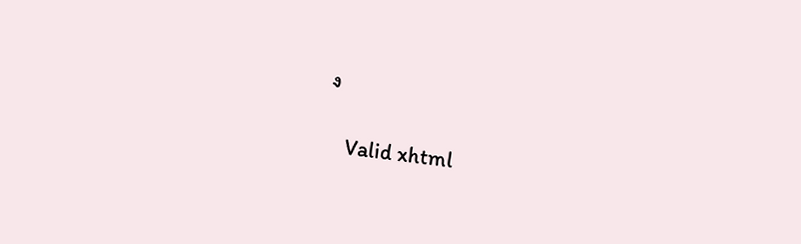ง

    Valid xhtml